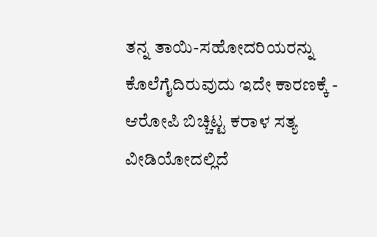ತನ್ನ ತಾಯಿ-ಸಹೋದರಿಯರನ್ನು ಕೊಲೆಗೈದಿರುವುದು ಇದೇ ಕಾರಣಕ್ಕೆ - ಆರೋಪಿ ಬಿಚ್ಚಿಟ್ಟ ಕರಾಳ ಸತ್ಯ ವೀಡಿಯೋದಲ್ಲಿದೆ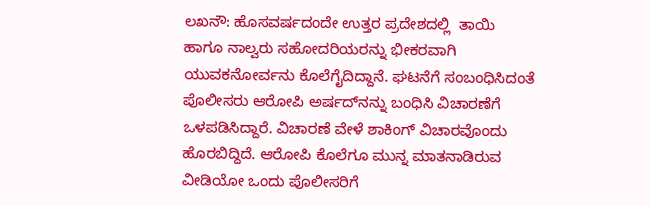ಲಖನೌ: ಹೊಸವರ್ಷದಂದೇ ಉತ್ತರ ಪ್ರದೇಶದಲ್ಲಿ ‌ ತಾಯಿ ಹಾಗೂ ನಾಲ್ವರು ಸಹೋದರಿಯರನ್ನು ಭೀಕರವಾಗಿ ಯುವಕನೋರ್ವನು ಕೊಲೆಗೈದಿದ್ದಾನೆ. ಘಟನೆಗೆ ಸಂಬಂಧಿಸಿದಂತೆ ಪೊಲೀಸರು ಆರೋಪಿ ಅರ್ಷದ್‌ನನ್ನು ಬಂಧಿಸಿ ವಿಚಾರಣೆಗೆ ಒಳಪಡಿಸಿದ್ದಾರೆ. ವಿಚಾರಣೆ ವೇಳೆ ಶಾಕಿಂಗ್ ವಿಚಾರವೊಂದು ಹೊರಬಿದ್ದಿದೆ. ಆರೋಪಿ ಕೊಲೆಗೂ ಮುನ್ನ ಮಾತನಾಡಿರುವ ವೀಡಿಯೋ ಒಂದು ಪೊಲೀಸರಿಗೆ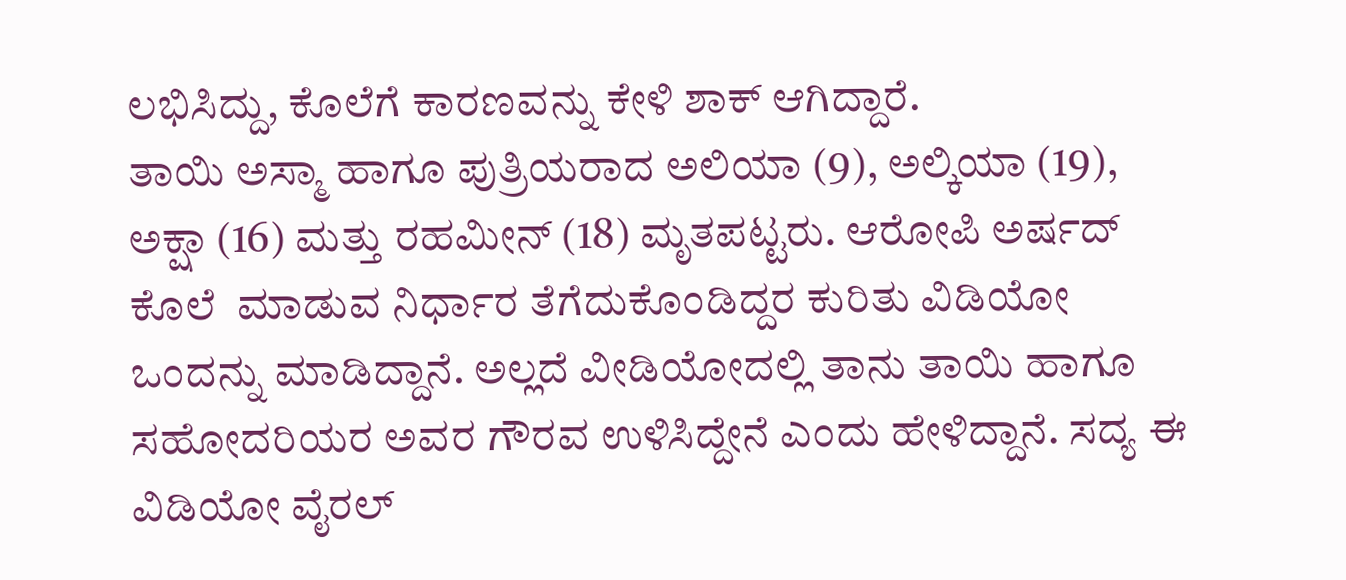ಲಭಿಸಿದ್ದು, ಕೊಲೆಗೆ ಕಾರಣವನ್ನು ಕೇಳಿ ಶಾಕ್ ಆಗಿದ್ದಾರೆ.
ತಾಯಿ ಅಸ್ಮಾ ಹಾಗೂ ಪುತ್ರಿಯರಾದ ಅಲಿಯಾ (9), ಅಲ್ಕಿಯಾ (19), ಅಕ್ಷಾ (16) ಮತ್ತು ರಹಮೀನ್ (18) ಮೃತಪಟ್ಟರು‌. ಆರೋಪಿ ಅರ್ಷದ್‌ ಕೊಲೆ  ಮಾಡುವ ನಿರ್ಧಾರ ತೆಗೆದುಕೊಂಡಿದ್ದರ ಕುರಿತು ವಿಡಿಯೋ ಒಂದನ್ನು ಮಾಡಿದ್ದಾನೆ. ಅಲ್ಲದೆ ವೀಡಿಯೋದಲ್ಲಿ ತಾನು ತಾಯಿ ಹಾಗೂ ಸಹೋದರಿಯರ ಅವರ ಗೌರವ ಉಳಿಸಿದ್ದೇನೆ ಎಂದು ಹೇಳಿದ್ದಾನೆ. ಸದ್ಯ ಈ ವಿಡಿಯೋ ವೈರಲ್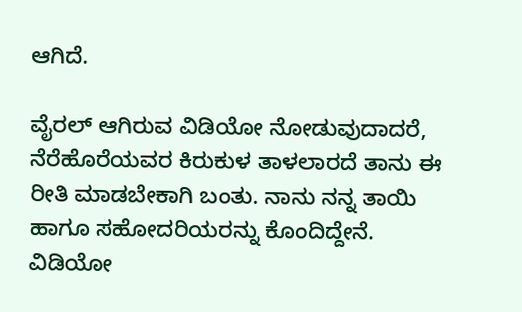ಆಗಿದೆ.

ವೈರಲ್ ಆಗಿರುವ ವಿಡಿಯೋ ನೋಡುವುದಾದರೆ, ನೆರೆಹೊರೆಯವರ ಕಿರುಕುಳ ತಾಳಲಾರದೆ ತಾನು ಈ ರೀತಿ ಮಾಡಬೇಕಾಗಿ ಬಂತು. ನಾನು ನನ್ನ ತಾಯಿ ಹಾಗೂ ಸಹೋದರಿಯರನ್ನು ಕೊಂದಿದ್ದೇನೆ. ವಿಡಿಯೋ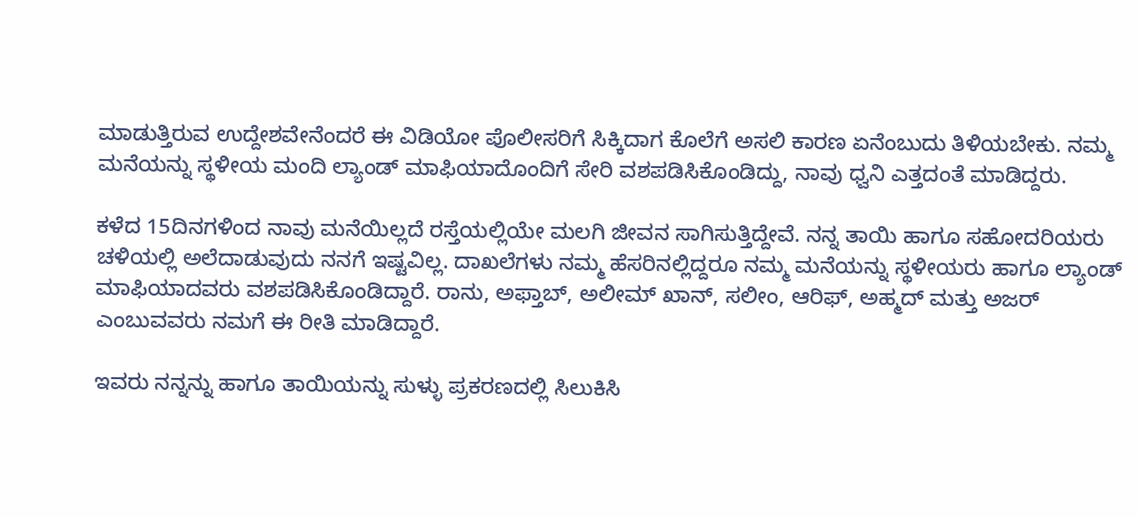ಮಾಡುತ್ತಿರುವ ಉದ್ದೇಶವೇನೆಂದರೆ ಈ ವಿಡಿಯೋ ಪೊಲೀಸರಿಗೆ ಸಿಕ್ಕಿದಾಗ ಕೊಲೆಗೆ ಅಸಲಿ ಕಾರಣ ಏನೆಂಬುದು ತಿಳಿಯಬೇಕು. ನಮ್ಮ ಮನೆಯನ್ನು ಸ್ಥಳೀಯ ಮಂದಿ ಲ್ಯಾಂಡ್ ಮಾಫಿಯಾದೊಂದಿಗೆ ಸೇರಿ ವಶಪಡಿಸಿಕೊಂಡಿದ್ದು, ನಾವು ಧ್ವನಿ ಎತ್ತದಂತೆ ಮಾಡಿದ್ದರು.

ಕಳೆದ 15ದಿನಗಳಿಂದ ನಾವು ಮನೆಯಿಲ್ಲದೆ ರಸ್ತೆಯಲ್ಲಿಯೇ ಮಲಗಿ ಜೀವನ ಸಾಗಿಸುತ್ತಿದ್ದೇವೆ. ನನ್ನ ತಾಯಿ ಹಾಗೂ ಸಹೋದರಿಯರು ಚಳಿಯಲ್ಲಿ ಅಲೆದಾಡುವುದು ನನಗೆ ಇಷ್ಟವಿಲ್ಲ. ದಾಖಲೆಗಳು ನಮ್ಮ ಹೆಸರಿನಲ್ಲಿದ್ದರೂ ನಮ್ಮ‌ ಮನೆಯನ್ನು ಸ್ಥಳೀಯರು ಹಾಗೂ ಲ್ಯಾಂಡ್ ಮಾಫಿಯಾದವರು ವಶಪಡಿಸಿಕೊಂಡಿದ್ದಾರೆ. ರಾನು, ಅಫ್ತಾಬ್, ಅಲೀಮ್ ಖಾನ್, ಸಲೀಂ, ಆರಿಫ್, ಅಹ್ಮದ್ ಮತ್ತು ಅಜ‌ರ್ ಎಂಬುವವರು ನಮಗೆ ಈ ರೀತಿ ಮಾಡಿದ್ದಾರೆ.

ಇವರು ನನ್ನನ್ನು ಹಾಗೂ ತಾಯಿಯನ್ನು ಸುಳ್ಳು ಪ್ರಕರಣದಲ್ಲಿ ಸಿಲುಕಿಸಿ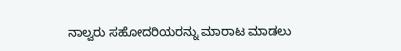ನಾಲ್ವರು ಸಹೋದರಿಯರನ್ನು ಮಾರಾಟ ಮಾಡಲು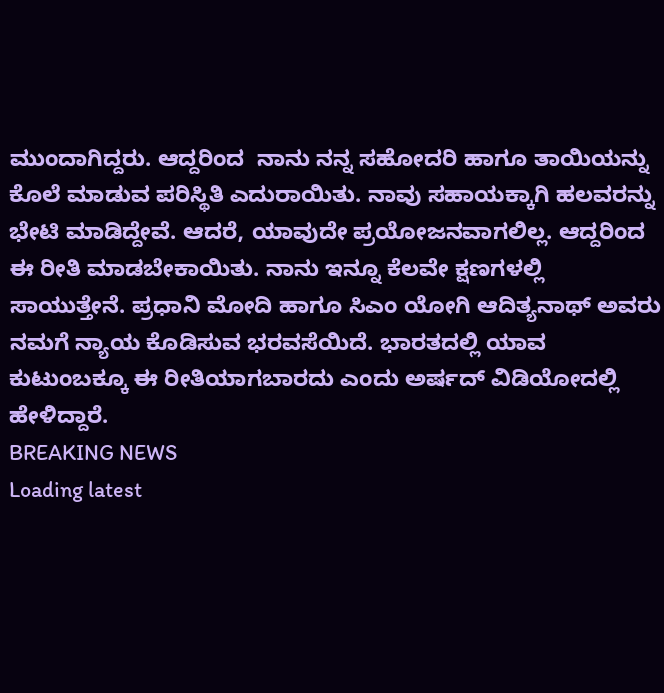ಮುಂದಾಗಿದ್ದರು. ಆದ್ದರಿಂದ ‌ ನಾನು ನನ್ನ ಸಹೋದರಿ ಹಾಗೂ ತಾಯಿಯನ್ನು ಕೊಲೆ ಮಾಡುವ ಪರಿಸ್ಥಿತಿ ಎದುರಾಯಿತು. ನಾವು ಸಹಾಯಕ್ಕಾಗಿ ಹಲವರನ್ನು ಭೇಟಿ ಮಾಡಿದ್ದೇವೆ. ಆದರೆ, ಯಾವುದೇ ಪ್ರಯೋಜನವಾಗಲಿಲ್ಲ. ಆದ್ದರಿಂದ ‌ ಈ ರೀತಿ ಮಾಡಬೇಕಾಯಿತು. ನಾನು ಇನ್ನೂ ಕೆಲವೇ ಕ್ಷಣಗಳಲ್ಲಿ ಸಾಯುತ್ತೇನೆ. ಪ್ರಧಾನಿ ಮೋದಿ ಹಾಗೂ‌ ಸಿಎಂ ಯೋಗಿ ಆದಿತ್ಯನಾಥ್ ಅವರು ನಮಗೆ ನ್ಯಾಯ ಕೊಡಿಸುವ ಭರವಸೆಯಿ‌ದೆ. ಭಾರತದಲ್ಲಿ ಯಾವ ಕುಟುಂಬಕ್ಕೂ ಈ ರೀತಿಯಾಗಬಾರದು ಎಂದು ಅರ್ಷದ್ ವಿಡಿಯೋದಲ್ಲಿ ಹೇಳಿದ್ದಾರೆ.
BREAKING NEWS
Loading latest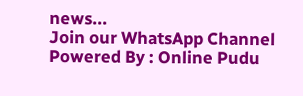news...
Join our WhatsApp Channel Powered By : Online Pudu